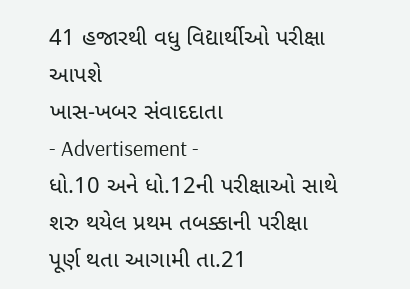41 હજારથી વધુ વિદ્યાર્થીઓ પરીક્ષા આપશે
ખાસ-ખબર સંવાદદાતા
- Advertisement -
ધો.10 અને ધો.12ની પરીક્ષાઓ સાથે શરુ થયેલ પ્રથમ તબક્કાની પરીક્ષા પૂર્ણ થતા આગામી તા.21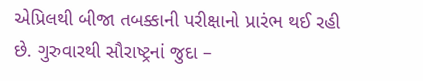એપ્રિલથી બીજા તબક્કાની પરીક્ષાનો પ્રારંભ થઈ રહી છે. ગુરુવારથી સૌરાષ્ટ્રનાં જુદા –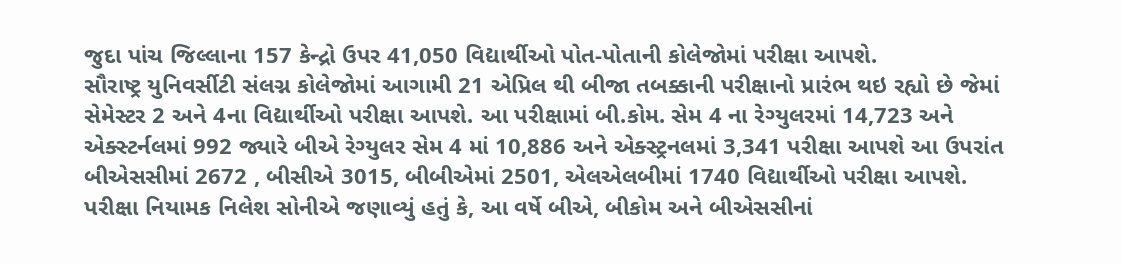જુદા પાંચ જિલ્લાના 157 કેન્દ્રો ઉપર 41,050 વિદ્યાર્થીઓ પોત-પોતાની કોલેજોમાં પરીક્ષા આપશે.
સૌરાષ્ટ્ર યુનિવર્સીટી સંલગ્ન કોલેજોમાં આગામી 21 એપ્રિલ થી બીજા તબક્કાની પરીક્ષાનો પ્રારંભ થઇ રહ્યો છે જેમાં સેમેસ્ટર 2 અને 4ના વિદ્યાર્થીઓ પરીક્ષા આપશે. આ પરીક્ષામાં બી.કોમ. સેમ 4 ના રેગ્યુલરમાં 14,723 અને એક્સ્ટર્નલમાં 992 જ્યારે બીએ રેગ્યુલર સેમ 4 માં 10,886 અને એક્સ્ટ્રનલમાં 3,341 પરીક્ષા આપશે આ ઉપરાંત બીએસસીમાં 2672 , બીસીએ 3015, બીબીએમાં 2501, એલએલબીમાં 1740 વિદ્યાર્થીઓ પરીક્ષા આપશે.
પરીક્ષા નિયામક નિલેશ સોનીએ જણાવ્યું હતું કે, આ વર્ષે બીએ, બીકોમ અને બીએસસીનાં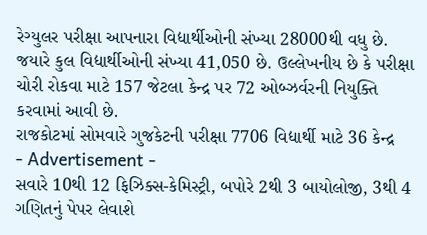રેગ્યુલર પરીક્ષા આપનારા વિદ્યાર્થીઓની સંખ્યા 28000થી વધુ છે. જયારે કુલ વિદ્યાર્થીઓની સંખ્યા 41,050 છે. ઉલ્લેખનીય છે કે પરીક્ષા ચોરી રોકવા માટે 157 જેટલા કેન્દ્ર પર 72 ઓબ્ઝર્વરની નિયુક્તિ કરવામાં આવી છે.
રાજકોટમાં સોમવારે ગુજકેટની પરીક્ષા 7706 વિદ્યાર્થી માટે 36 કેન્દ્ર
- Advertisement -
સવારે 10થી 12 ફિઝિક્સ-કેમિસ્ટ્રી, બપોરે 2થી 3 બાયોલોજી, 3થી 4 ગણિતનું પેપર લેવાશે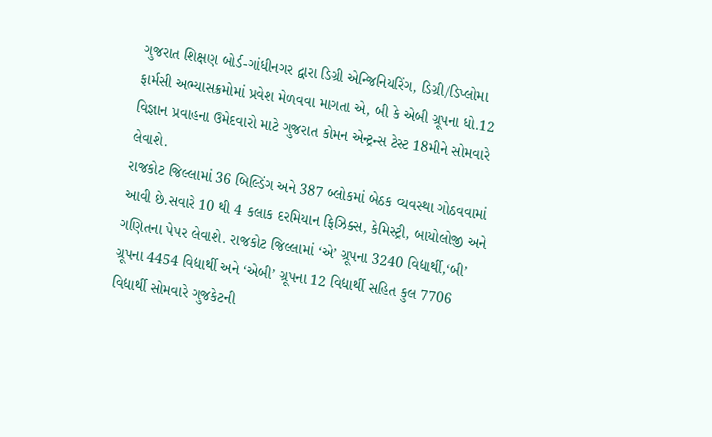ગુજરાત શિક્ષણ બોર્ડ-ગાંધીનગર દ્વારા ડિગ્રી એન્જિનિયરિંગ, ડિગ્રી/ડિપ્લોમા ફાર્મસી અભ્યાસક્રમોમાં પ્રવેશ મેળવવા માગતા એ, બી કે એબી ગ્રૂપના ધો.12 વિજ્ઞાન પ્રવાહના ઉમેદવારો માટે ગુજરાત કોમન એન્ટ્રન્સ ટેસ્ટ 18મીને સોમવારે લેવાશે.
રાજકોટ જિલ્લામાં 36 બિલ્ડિંગ અને 387 બ્લોકમાં બેઠક વ્યવસ્થા ગોઠવવામાં આવી છે.સવારે 10 થી 4 કલાક દરમિયાન ફિઝિક્સ, કેમિસ્ટ્રી, બાયોલોજી અને ગણિતના પેપર લેવાશે. રાજકોટ જિલ્લામાં ‘એ’ ગ્રૂપના 3240 વિદ્યાર્થી,‘બી’ ગ્રૂપના 4454 વિદ્યાર્થી અને ‘એબી’ ગ્રૂપના 12 વિદ્યાર્થી સહિત કુલ 7706 વિદ્યાર્થી સોમવારે ગુજકેટની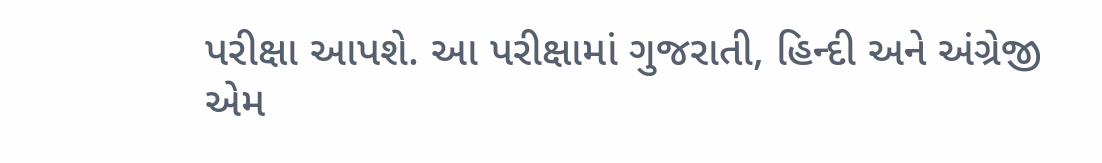પરીક્ષા આપશે. આ પરીક્ષામાં ગુજરાતી, હિન્દી અને અંગ્રેજી એમ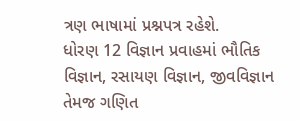ત્રણ ભાષામાં પ્રશ્નપત્ર રહેશે.
ધોરણ 12 વિજ્ઞાન પ્રવાહમાં ભૌતિક વિજ્ઞાન, રસાયણ વિજ્ઞાન, જીવવિજ્ઞાન તેમજ ગણિત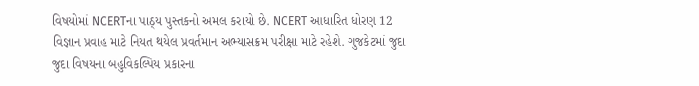વિષયોમાં NCERTના પાઠ્ય પુસ્તકનો અમલ કરાયો છે. NCERT આધારિત ધોરણ 12 વિજ્ઞાન પ્રવાહ માટે નિયત થયેલ પ્રવર્તમાન અભ્યાસક્રમ પરીક્ષા માટે રહેશે. ગુજકેટમાં જુદા જુદા વિષયના બહુવિકલ્પિય પ્રકારના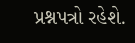પ્રશ્નપત્રો રહેશે.